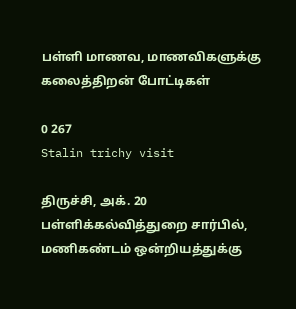பள்ளி மாணவ, மாணவிகளுக்கு கலைத்திறன் போட்டிகள்

0 267
Stalin trichy visit

திருச்சி, அக். 20 பள்ளிக்கல்வித்துறை சார்பில், மணிகண்டம் ஒன்றியத்துக்கு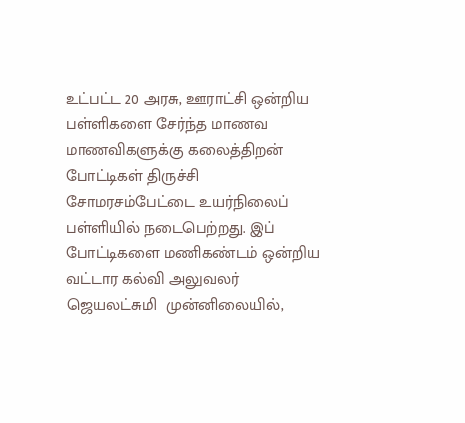உட்பட்ட 20 அரசு, ஊராட்சி ஒன்றிய பள்ளிகளை சேர்ந்த மாணவ மாணவிகளுக்கு கலைத்திறன் போட்டிகள் திருச்சி சோமரசம்பேட்டை உயர்நிலைப் பள்ளியில் நடைபெற்றது. இப் போட்டிகளை மணிகண்டம் ஒன்றிய வட்டார கல்வி அலுவலர்  ஜெயலட்சுமி  முன்னிலையில்,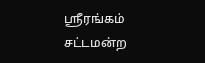ஸ்ரீரங்கம் சட்டமன்ற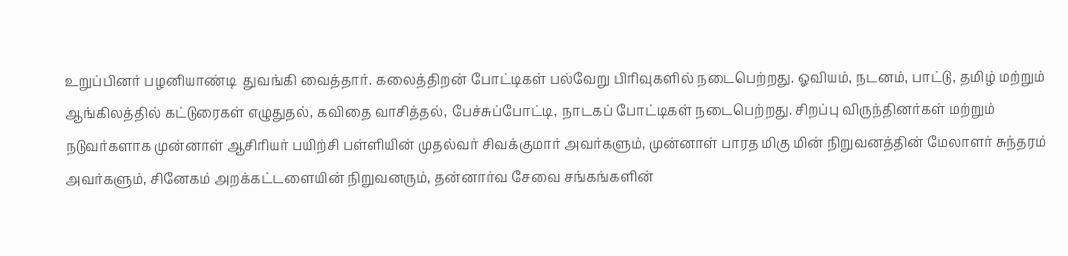உறுப்பினர் பழனியாண்டி  துவங்கி வைத்தார். கலைத்திறன் போட்டிகள் பல்வேறு பிரிவுகளில் நடைபெற்றது. ஓவியம், நடனம், பாட்டு, தமிழ் மற்றும் ஆங்கிலத்தில் கட்டுரைகள் எழுதுதல், கவிதை வாசித்தல், பேச்சுப்போட்டி, நாடகப் போட்டிகள் நடைபெற்றது. சிறப்பு விருந்தினர்கள் மற்றும் நடுவர்களாக முன்னாள் ஆசிரியர் பயிற்சி பள்ளியின் முதல்வர் சிவக்குமார் அவர்களும், முன்னாள் பாரத மிகு மின் நிறுவனத்தின் மேலாளர் சுந்தரம் அவர்களும், சினேகம் அறக்கட்டளையின் நிறுவனரும், தன்னார்வ சேவை சங்கங்களின்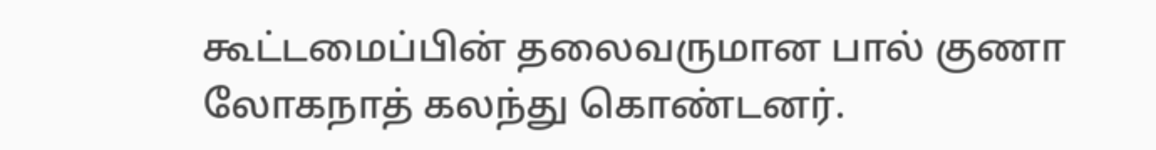கூட்டமைப்பின் தலைவருமான பால் குணா லோகநாத் கலந்து கொண்டனர்.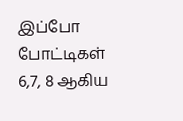இப்போ போட்டிகள் 6,7, 8 ஆகிய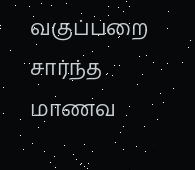வகுப்பறை சார்ந்த மாணவ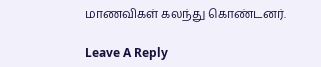மாணவிகள் கலந்து கொண்டனர்.

Leave A Reply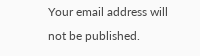Your email address will not be published.